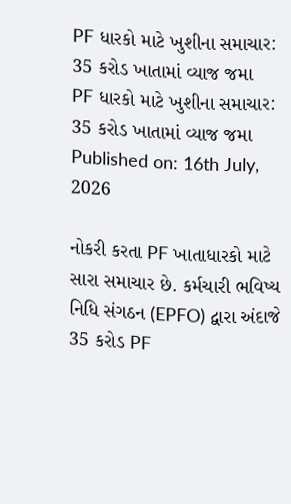PF ધારકો માટે ખુશીના સમાચાર: 35 કરોડ ખાતામાં વ્યાજ જમા
PF ધારકો માટે ખુશીના સમાચાર: 35 કરોડ ખાતામાં વ્યાજ જમા
Published on: 16th July, 2026

નોકરી કરતા PF ખાતાધારકો માટે સારા સમાચાર છે. કર્મચારી ભવિષ્ય નિધિ સંગઠન (EPFO) દ્વારા અંદાજે 35 કરોડ PF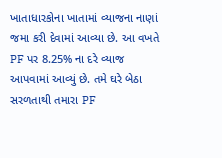ખાતાધારકોના ખાતામાં વ્યાજના નાણાં જમા કરી દેવામાં આવ્યા છે. આ વખતે PF પર 8.25% ના દરે વ્યાજ આપવામાં આવ્યું છે. તમે ઘરે બેઠા સરળતાથી તમારા PF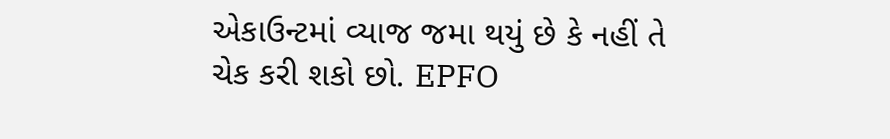એકાઉન્ટમાં વ્યાજ જમા થયું છે કે નહીં તે ચેક કરી શકો છો. EPFO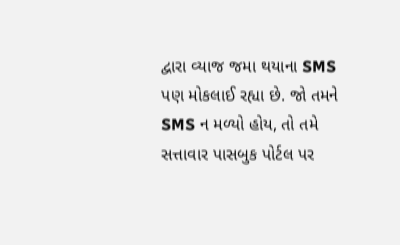દ્વારા વ્યાજ જમા થયાના SMS પણ મોકલાઈ રહ્યા છે. જો તમને SMS ન મળ્યો હોય, તો તમે સત્તાવાર પાસબુક પોર્ટલ પર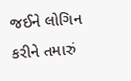જઈને લોગિન કરીને તમારું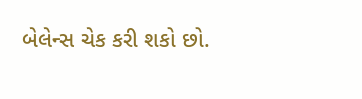બેલેન્સ ચેક કરી શકો છો.